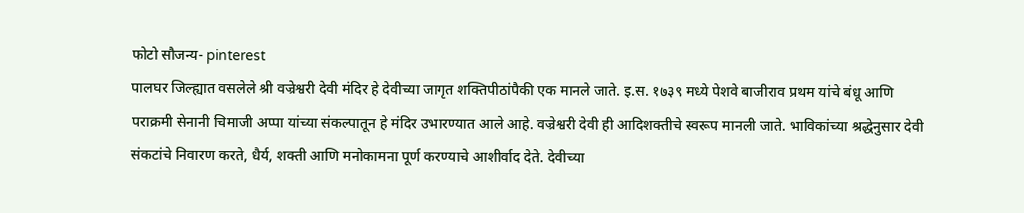फोटो सौजन्य- pinterest
पालघर जिल्ह्यात वसलेले श्री वज्रेश्वरी देवी मंदिर हे देवीच्या जागृत शक्तिपीठांपैकी एक मानले जाते. इ.स. १७३९ मध्ये पेशवे बाजीराव प्रथम यांचे बंधू आणि पराक्रमी सेनानी चिमाजी अप्पा यांच्या संकल्पातून हे मंदिर उभारण्यात आले आहे. वज्रेश्वरी देवी ही आदिशक्तीचे स्वरूप मानली जाते. भाविकांच्या श्रद्धेनुसार देवी संकटांचे निवारण करते, धैर्य, शक्ती आणि मनोकामना पूर्ण करण्याचे आशीर्वाद देते. देवीच्या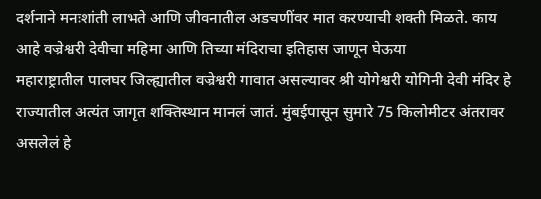दर्शनाने मनःशांती लाभते आणि जीवनातील अडचणींवर मात करण्याची शक्ती मिळते. काय आहे वज्रेश्वरी देवीचा महिमा आणि तिच्या मंदिराचा इतिहास जाणून घेऊया
महाराष्ट्रातील पालघर जिल्ह्यातील वज्रेश्वरी गावात असल्यावर श्री योगेश्वरी योगिनी देवी मंदिर हे राज्यातील अत्यंत जागृत शक्तिस्थान मानलं जातं. मुंबईपासून सुमारे 75 किलोमीटर अंतरावर असलेलं हे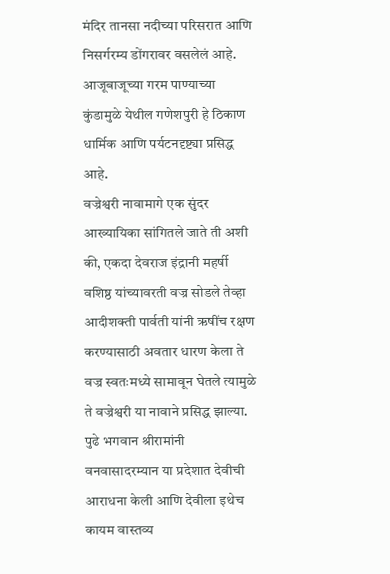मंदिर तानसा नदीच्या परिसरात आणि निसर्गरम्य डोंगरावर वसलेलं आहे. आजूबाजूच्या गरम पाण्याच्या कुंडामुळे येथील गणेशपुरी हे ठिकाण धार्मिक आणि पर्यटनदृष्ट्या प्रसिद्ध आहे.
वज्रेश्वरी नावामागे एक सुंदर आख्यायिका सांगितले जाते ती अशी की, एकदा देवराज इंद्रानी महर्षी वशिष्ठ यांच्यावरती वज्र सोडले तेव्हा आदीशक्ती पार्वती यांनी ऋषींच रक्षण करण्यासाठी अवतार धारण केला ते वज्र स्वतःमध्ये सामावून घेतले त्यामुळे ते वज्रेश्वरी या नावाने प्रसिद्ध झाल्या. पुढे भगवान श्रीरामांनी वनवासादरम्यान या प्रदेशात देवीची आराधना केली आणि देवीला इथेच कायम वास्तव्य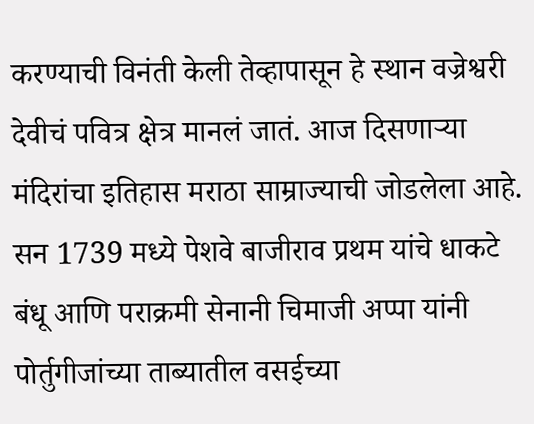करण्याची विनंती केली तेव्हापासून हे स्थान वज्रेश्वरी देवीचं पवित्र क्षेत्र मानलं जातं. आज दिसणाऱ्या मंदिरांचा इतिहास मराठा साम्राज्याची जोडलेला आहे.
सन 1739 मध्ये पेशवे बाजीराव प्रथम यांचे धाकटे बंधू आणि पराक्रमी सेनानी चिमाजी अप्पा यांनी पोर्तुगीजांच्या ताब्यातील वसईच्या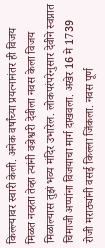किल्ल्यावर स्वारी केली. अनेक वर्षांच्या प्रयत्नानंतर ही विजय मिळत नव्हता तेव्हा त्यांनी वज्रेश्वरी देवीला नवस केला विजय मिळाल्यास तुझं भव्य मंदिर उभारेल. लोकपरंपरेनुसार देवीने स्वप्नात चिमाजी अप्पांना विजयाचा मार्ग दाखवला. अखेर 16 मे 1739 रोजी मराठ्यांनी वसई किल्ला जिंकला. नवस पूर्ण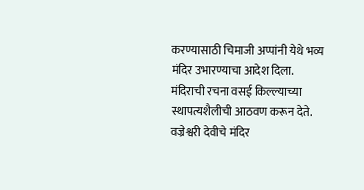करण्यासाठी चिमाजी अप्पांनी येथे भव्य मंदिर उभारण्याचा आदेश दिला. मंदिराची रचना वसई किल्ल्याच्या स्थापत्यशैलीची आठवण करून देते.
वज्रेश्वरी देवीचे मंदिर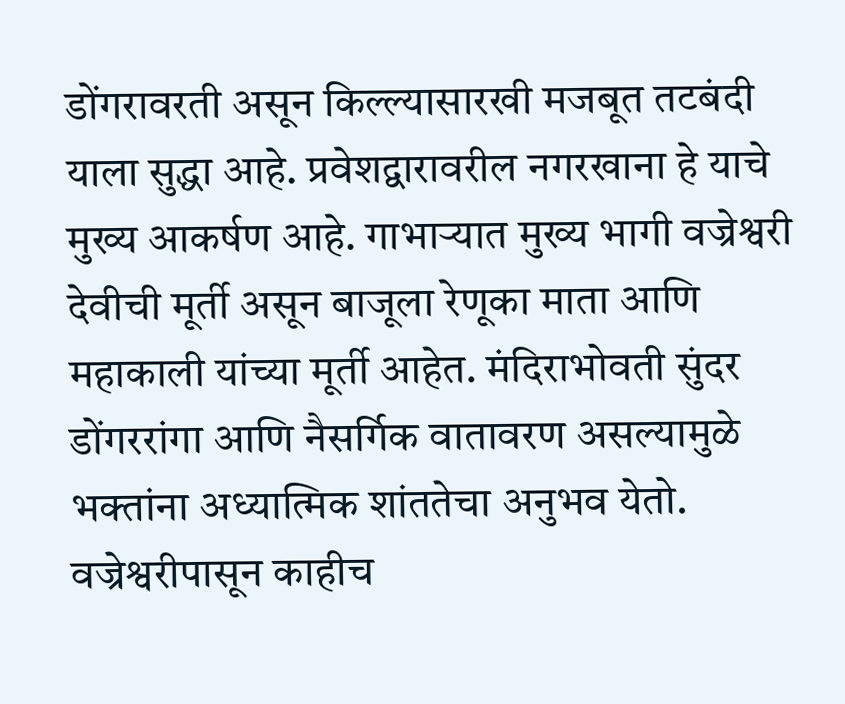डोंगरावरती असून किल्ल्यासारखी मजबूत तटबंदी याला सुद्धा आहे. प्रवेशद्वारावरील नगरखाना हे याचे मुख्य आकर्षण आहे. गाभाऱ्यात मुख्य भागी वज्रेश्वरी देवीची मूर्ती असून बाजूला रेणूका माता आणि महाकाली यांच्या मूर्ती आहेत. मंदिराभोवती सुंदर डोंगररांगा आणि नैसर्गिक वातावरण असल्यामुळे भक्तांना अध्यात्मिक शांततेचा अनुभव येतो. वज्रेश्वरीपासून काहीच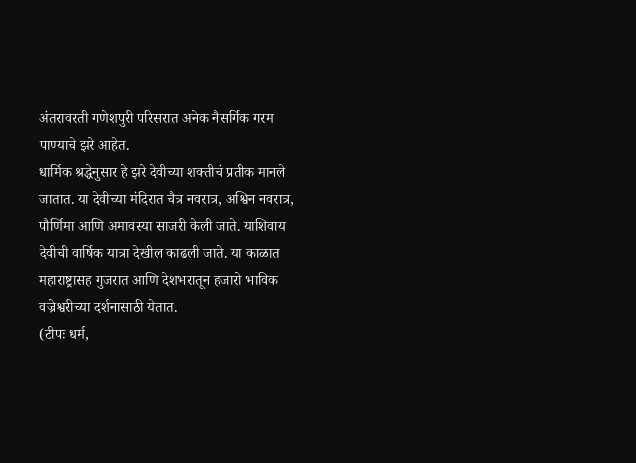अंतरावरती गणेशपुरी परिसरात अनेक नैसर्गिक गरम पाण्याचे झरे आहेत.
धार्मिक श्रद्धेनुसार हे झरे देवीच्या शक्तीचं प्रतीक मानले जातात. या देवीच्या मंदिरात चैत्र नवरात्र, अश्विन नवरात्र, पौर्णिमा आणि अमावस्या साजरी केली जाते. याशिवाय देवीची वार्षिक यात्रा देखील काढली जाते. या काळात महाराष्ट्रासह गुजरात आणि देशभरातून हजारो भाविक वज्रेश्वरीच्या दर्शनासाठी येतात.
(टीपः धर्म,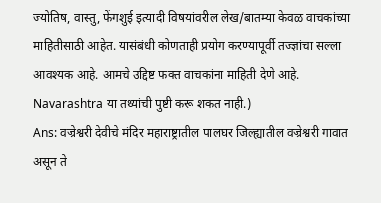ज्योतिष, वास्तु, फेंगशुई इत्यादी विषयांवरील लेख/बातम्या केवळ वाचकांच्या माहितीसाठी आहेत. यासंबंधी कोणताही प्रयोग करण्यापूर्वी तज्ज्ञांचा सल्ला आवश्यक आहे. आमचे उद्दिष्ट फक्त वाचकांना माहिती देणे आहे. Navarashtra या तथ्यांची पुष्टी करू शकत नाही.)
Ans: वज्रेश्वरी देवीचे मंदिर महाराष्ट्रातील पालघर जिल्ह्यातील वज्रेश्वरी गावात असून ते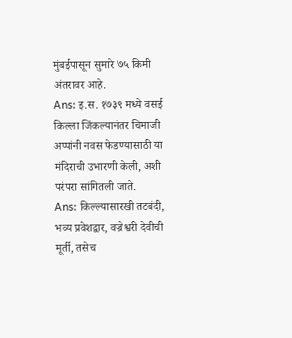मुंबईपासून सुमारे ७५ किमी अंतरावर आहे.
Ans: इ.स. १७३९ मध्ये वसई किल्ला जिंकल्यानंतर चिमाजी अप्पांनी नवस फेडण्यासाठी या मंदिराची उभारणी केली, अशी परंपरा सांगितली जाते.
Ans: किल्ल्यासारखी तटबंदी, भव्य प्रवेशद्वार, वज्रेश्वरी देवीची मूर्ती, तसेच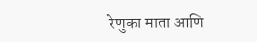रेणुका माता आणि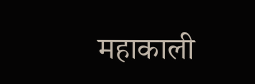महाकाली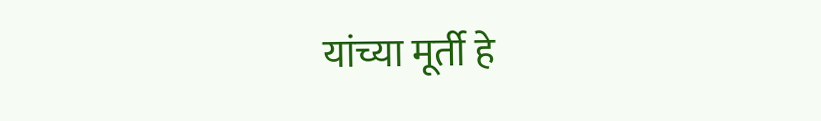यांच्या मूर्ती हे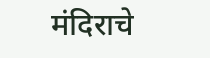मंदिराचे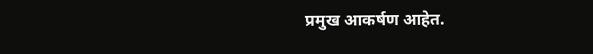प्रमुख आकर्षण आहेत.